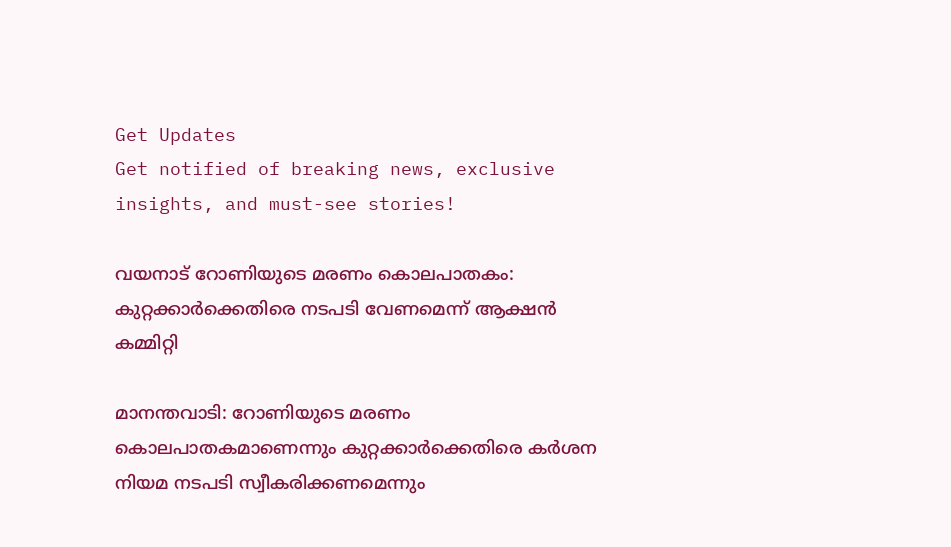Get Updates
Get notified of breaking news, exclusive insights, and must-see stories!

വയനാട് റോണിയുടെ മരണം കൊലപാതകം: കുറ്റക്കാര്‍ക്കെതിരെ നടപടി വേണമെന്ന് ആക്ഷന്‍ കമ്മിറ്റി

മാനന്തവാടി: റോണിയുടെ മരണം കൊലപാതകമാണെന്നും കുറ്റക്കാര്‍ക്കെതിരെ കര്‍ശന നിയമ നടപടി സ്വീകരിക്കണമെന്നും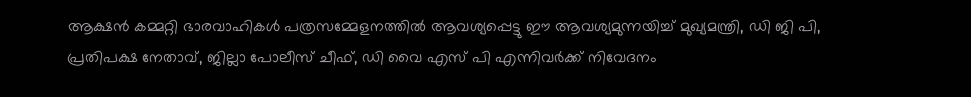ആക്ഷന്‍ കമ്മറ്റി ഭാരവാഹികള്‍ പത്രസമ്മേളനത്തില്‍ ആവശ്യപ്പെട്ടു ഈ ആവശ്യമുന്നയിച്ച് മുഖ്യമന്ത്രി, ഡി ജി പി, പ്രതിപക്ഷ നേതാവ്, ജില്ലാ പോലീസ് ചീഫ്, ഡി വൈ എസ് പി എന്നിവര്‍ക്ക് നിവേദനം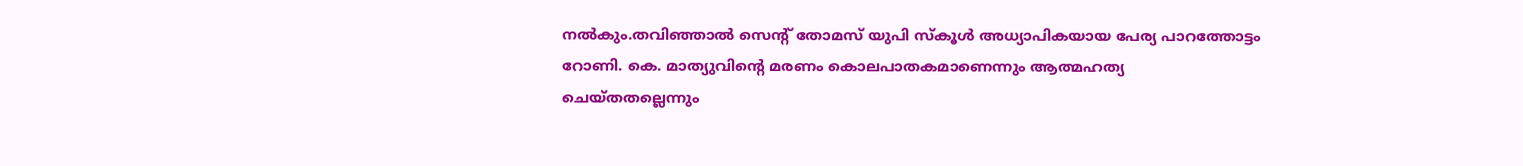നല്‍കും.തവിഞ്ഞാല്‍ സെന്റ് തോമസ് യുപി സ്‌കൂള്‍ അധ്യാപികയായ പേര്യ പാറത്തോട്ടം റോണി. കെ. മാത്യുവിന്റെ മരണം കൊലപാതകമാണെന്നും ആത്മഹത്യ ചെയ്തതല്ലെന്നും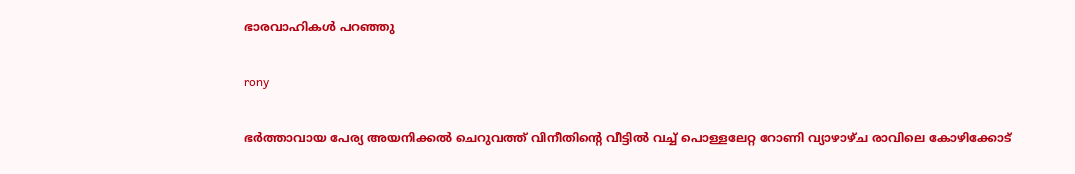ഭാരവാഹികള്‍ പറഞ്ഞു

rony

ഭര്‍ത്താവായ പേര്യ അയനിക്കല്‍ ചെറുവത്ത് വിനീതിന്റെ വീട്ടില്‍ വച്ച് പൊള്ളലേറ്റ റോണി വ്യാഴാഴ്ച രാവിലെ കോഴിക്കോട്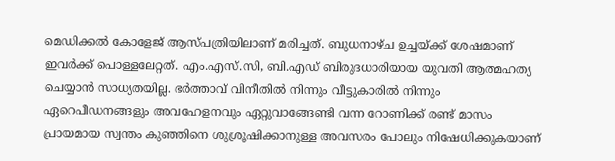മെഡിക്കല്‍ കോളേജ് ആസ്പത്രിയിലാണ് മരിച്ചത്. ബുധനാഴ്ച ഉച്ചയ്ക്ക് ശേഷമാണ് ഇവര്‍ക്ക് പൊള്ളലേറ്റത്. എം.എസ്.സി, ബി.എഡ് ബിരുദധാരിയായ യുവതി ആത്മഹത്യ ചെയ്യാന്‍ സാധ്യതയില്ല. ഭര്‍ത്താവ് വിനീതില്‍ നിന്നും വീട്ടുകാരില്‍ നിന്നും ഏറെപീഡനങ്ങളും അവഹേളനവും ഏറ്റുവാങ്ങേണ്ടി വന്ന റോണിക്ക് രണ്ട് മാസം പ്രായമായ സ്വന്തം കുഞ്ഞിനെ ശുശ്രൂഷിക്കാനുള്ള അവസരം പോലും നിഷേധിക്കുകയാണ്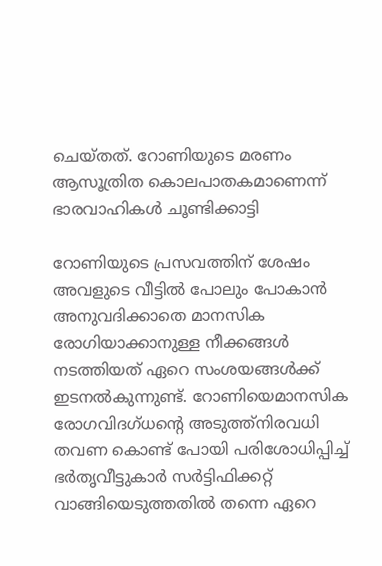ചെയ്തത്. റോണിയുടെ മരണം ആസൂത്രിത കൊലപാതകമാണെന്ന് ഭാരവാഹികള്‍ ചൂണ്ടിക്കാട്ടി

റോണിയുടെ പ്രസവത്തിന് ശേഷം അവളുടെ വീട്ടില്‍ പോലും പോകാന്‍ അനുവദിക്കാതെ മാനസിക രോഗിയാക്കാനുള്ള നീക്കങ്ങള്‍ നടത്തിയത് ഏറെ സംശയങ്ങള്‍ക്ക് ഇടനല്‍കുന്നുണ്ട്. റോണിയെമാനസിക രോഗവിദഗ്ധന്റെ അടുത്ത്‌നിരവധി തവണ കൊണ്ട് പോയി പരിശോധിപ്പിച്ച് ഭര്‍തൃവീട്ടുകാര്‍ സര്‍ട്ടിഫിക്കറ്റ് വാങ്ങിയെടുത്തതില്‍ തന്നെ ഏറെ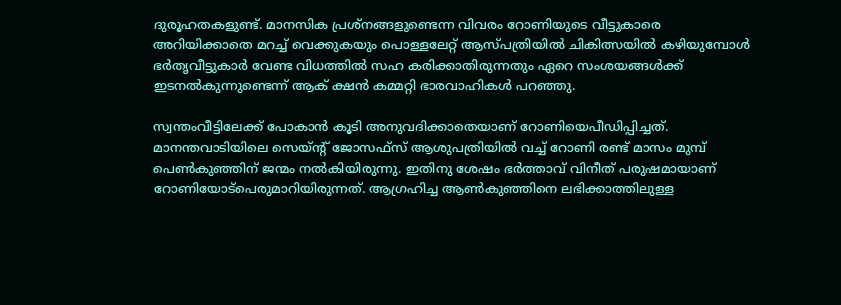ദുരൂഹതകളുണ്ട്. മാനസിക പ്രശ്‌നങ്ങളുണ്ടെന്ന വിവരം റോണിയുടെ വീട്ടുകാരെ അറിയിക്കാതെ മറച്ച് വെക്കുകയും പൊള്ളലേറ്റ് ആസ്പത്രിയില്‍ ചികിത്സയില്‍ കഴിയുമ്പോള്‍ ഭര്‍തൃവീട്ടുകാര്‍ വേണ്ട വിധത്തില്‍ സഹ കരിക്കാതിരുന്നതും ഏറെ സംശയങ്ങള്‍ക്ക് ഇടനല്‍കുന്നുണ്ടെന്ന് ആക് ക്ഷന്‍ കമ്മറ്റി ഭാരവാഹികള്‍ പറഞ്ഞു.

സ്വന്തംവീട്ടിലേക്ക് പോകാന്‍ കൂടി അനുവദിക്കാതെയാണ് റോണിയെപീഡിപ്പിച്ചത്. മാനന്തവാടിയിലെ സെയ്ന്റ് ജോസഫ്സ് ആശുപത്രിയില്‍ വച്ച് റോണി രണ്ട് മാസം മുമ്പ് പെണ്‍കുഞ്ഞിന് ജന്മം നല്‍കിയിരുന്നു. ഇതിനു ശേഷം ഭര്‍ത്താവ് വിനീത് പരുഷമായാണ് റോണിയോട്‌പെരുമാറിയിരുന്നത്. ആഗ്രഹിച്ച ആണ്‍കുഞ്ഞിനെ ലഭിക്കാത്തിലുള്ള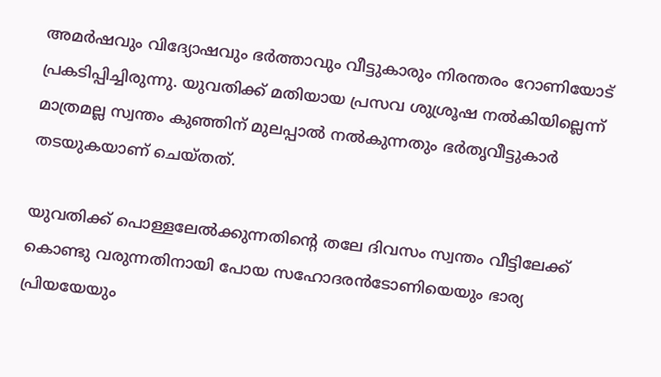അമര്‍ഷവും വിദ്യോഷവും ഭര്‍ത്താവും വീട്ടുകാരും നിരന്തരം റോണിയോട് പ്രകടിപ്പിച്ചിരുന്നു. യുവതിക്ക് മതിയായ പ്രസവ ശുശ്രൂഷ നല്‍കിയില്ലെന്ന് മാത്രമല്ല സ്വന്തം കുഞ്ഞിന് മുലപ്പാല്‍ നല്‍കുന്നതും ഭര്‍തൃവീട്ടുകാര്‍ തടയുകയാണ് ചെയ്തത്.

യുവതിക്ക് പൊള്ളലേല്‍ക്കുന്നതിന്റെ തലേ ദിവസം സ്വന്തം വീട്ടിലേക്ക് കൊണ്ടു വരുന്നതിനായി പോയ സഹോദരന്‍ടോണിയെയും ഭാര്യ പ്രിയയേയും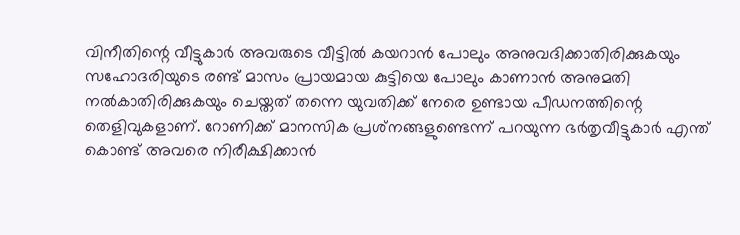വിനീതിന്റെ വീട്ടുകാര്‍ അവരുടെ വീട്ടില്‍ കയറാന്‍ പോലും അനുവദിക്കാതിരിക്കുകയും സഹോദരിയുടെ രണ്ട് മാസം പ്രായമായ കുട്ടിയെ പോലും കാണാന്‍ അനുമതി നല്‍കാതിരിക്കുകയും ചെയ്തത് തന്നെ യുവതിക്ക് നേരെ ഉണ്ടായ പീഡനത്തിന്റെ തെളിവുകളാണ്. റോണിക്ക് മാനസിക പ്രശ്‌നങ്ങളുണ്ടെന്ന് പറയുന്ന ഭര്‍തൃവീട്ടുകാര്‍ എന്ത് കൊണ്ട് അവരെ നിരീക്ഷിക്കാന്‍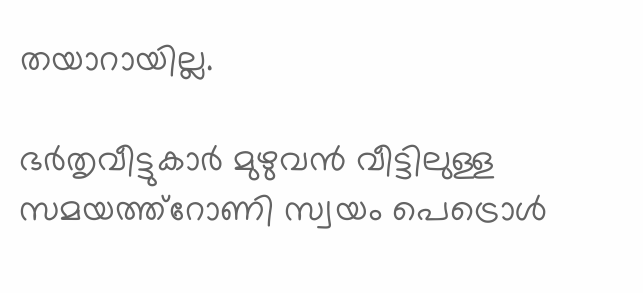തയാറായില്ല.

ഭര്‍തൃവീട്ടുകാര്‍ മുഴുവന്‍ വീട്ടിലുള്ള സമയത്ത്‌റോണി സ്വയം പെട്രൊള്‍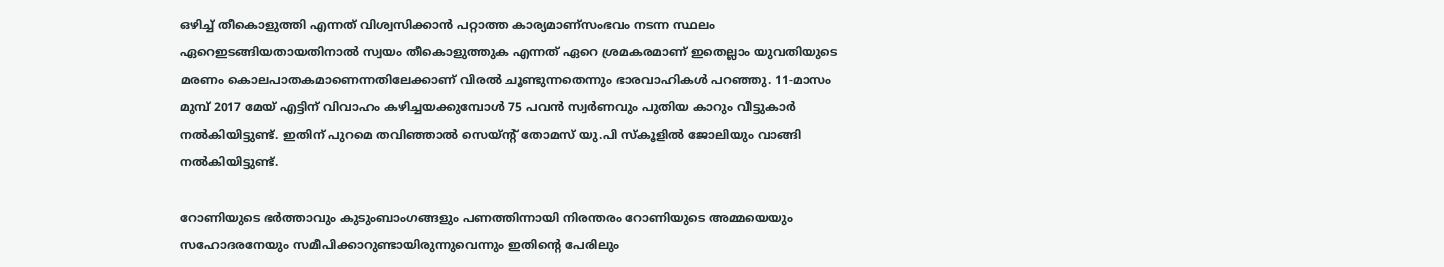ഒഴിച്ച് തീകൊളുത്തി എന്നത് വിശ്വസിക്കാന്‍ പറ്റാത്ത കാര്യമാണ്‌സംഭവം നടന്ന സ്ഥലം ഏറെഇടങ്ങിയതായതിനാല്‍ സ്വയം തീകൊളുത്തുക എന്നത് ഏറെ ശ്രമകരമാണ് ഇതെല്ലാം യുവതിയുടെ മരണം കൊലപാതകമാണെന്നതിലേക്കാണ് വിരല്‍ ചൂണ്ടുന്നതെന്നും ഭാരവാഹികള്‍ പറഞ്ഞു. 11-മാസം മുമ്പ് 2017 മേയ് എട്ടിന് വിവാഹം കഴിച്ചയക്കുമ്പോള്‍ 75 പവന്‍ സ്വര്‍ണവും പുതിയ കാറും വീട്ടുകാര്‍ നല്‍കിയിട്ടുണ്ട്. ഇതിന് പുറമെ തവിഞ്ഞാല്‍ സെയ്ന്റ് തോമസ് യു.പി സ്‌കൂളില്‍ ജോലിയും വാങ്ങി നല്‍കിയിട്ടുണ്ട്.

റോണിയുടെ ഭര്‍ത്താവും കുടുംബാംഗങ്ങളും പണത്തിന്നായി നിരന്തരം റോണിയുടെ അമ്മയെയും സഹോദരനേയും സമീപിക്കാറുണ്ടായിരുന്നുവെന്നും ഇതിന്റെ പേരിലും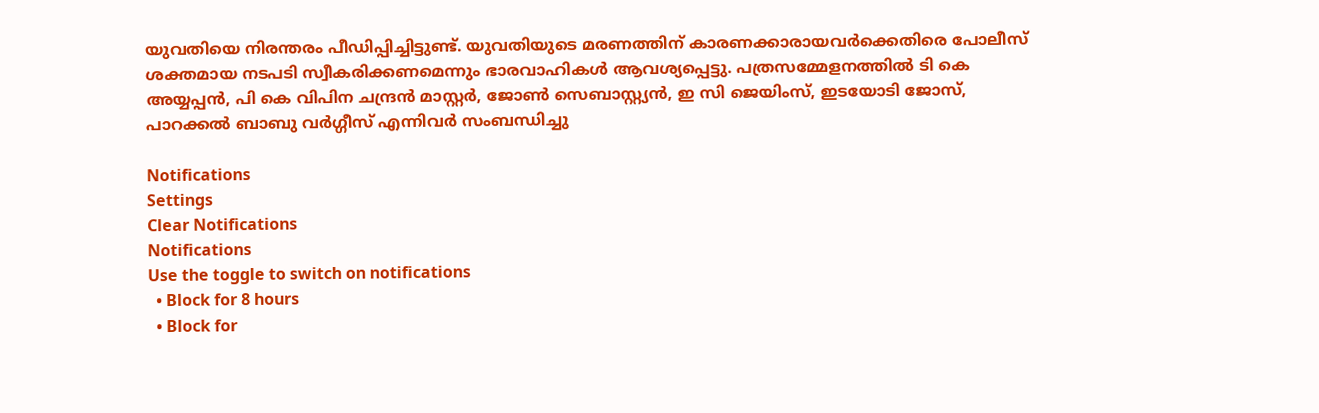യുവതിയെ നിരന്തരം പീഡിപ്പിച്ചിട്ടുണ്ട്. യുവതിയുടെ മരണത്തിന് കാരണക്കാരായവര്‍ക്കെതിരെ പോലീസ് ശക്തമായ നടപടി സ്വീകരിക്കണമെന്നും ഭാരവാഹികള്‍ ആവശ്യപ്പെട്ടു. പത്രസമ്മേളനത്തില്‍ ടി കെ അയ്യപ്പന്‍, പി കെ വിപിന ചന്ദ്രന്‍ മാസ്റ്റര്‍, ജോണ്‍ സെബാസ്റ്റ്യന്‍, ഇ സി ജെയിംസ്, ഇടയോടി ജോസ്, പാറക്കല്‍ ബാബു വര്‍ഗ്ഗീസ് എന്നിവര്‍ സംബന്ധിച്ചു

Notifications
Settings
Clear Notifications
Notifications
Use the toggle to switch on notifications
  • Block for 8 hours
  • Block for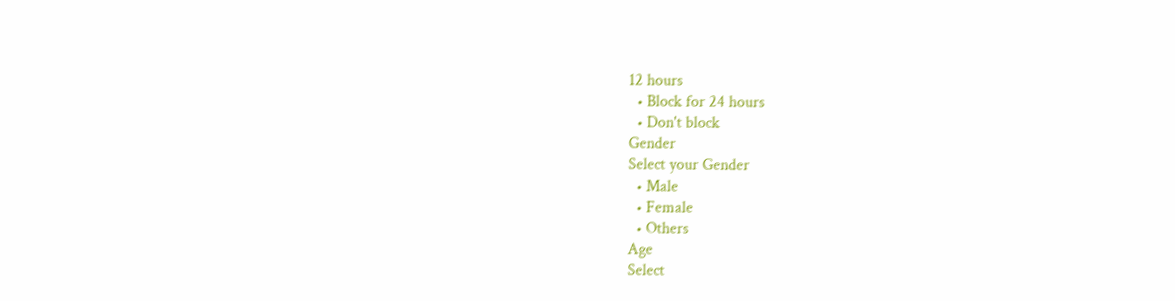12 hours
  • Block for 24 hours
  • Don't block
Gender
Select your Gender
  • Male
  • Female
  • Others
Age
Select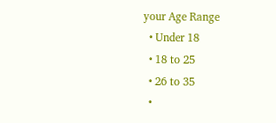your Age Range
  • Under 18
  • 18 to 25
  • 26 to 35
  •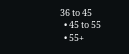36 to 45
  • 45 to 55
  • 55+